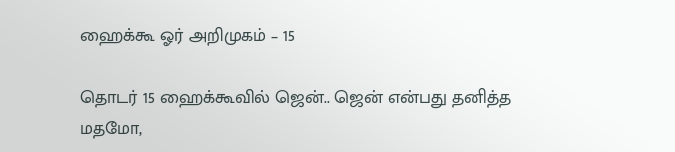ஹைக்கூ ஓர் அறிமுகம் – 15

தொடர் 15 ஹைக்கூவில் ஜென்.. ஜென் என்பது தனித்த மதமோ,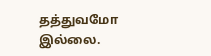தத்துவமோ இல்லை.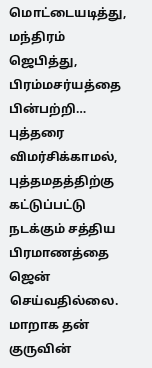மொட்டையடித்து, மந்திரம் ஜெபித்து, பிரம்மசர்யத்தை பின்பற்றி…  புத்தரை விமர்சிக்காமல், புத்தமதத்திற்கு கட்டுப்பட்டு நடக்கும் சத்திய பிரமாணத்தை ஜென் செய்வதில்லை. மாறாக தன் குருவின்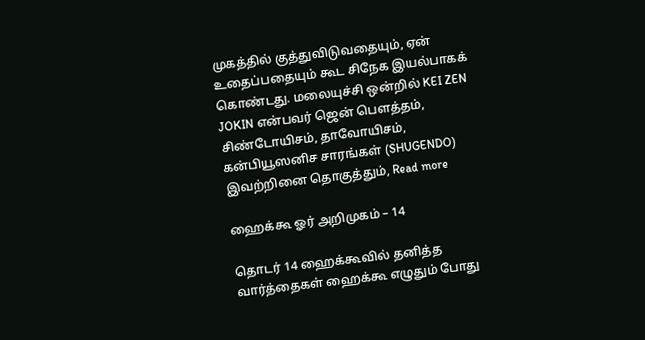முகத்தில் குத்துவிடுவதையும், ஏன் உதைப்பதையும் கூட சிநேக இயல்பாகக் கொண்டது. மலையுச்சி ஒன்றில் KEI ZEN JOKIN என்பவர் ஜென் பௌத்தம், சிண்டோயிசம், தாவோயிசம், கன்பியூஸனிச சாரங்கள் (SHUGENDO) இவற்றினை தொகுத்தும், Read more

ஹைக்கூ ஓர் அறிமுகம் – 14

தொடர் 14 ஹைக்கூவில் தனித்த வார்த்தைகள் ஹைக்கூ எழுதும் போது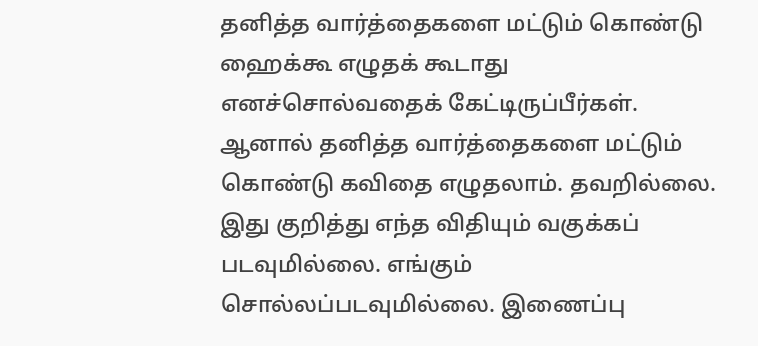தனித்த வார்த்தைகளை மட்டும் கொண்டு ஹைக்கூ எழுதக் கூடாது எனச்சொல்வதைக் கேட்டிருப்பீர்கள். ஆனால் தனித்த வார்த்தைகளை மட்டும் கொண்டு கவிதை எழுதலாம். தவறில்லை. இது குறித்து எந்த விதியும் வகுக்கப் படவுமில்லை. எங்கும் சொல்லப்படவுமில்லை. இணைப்பு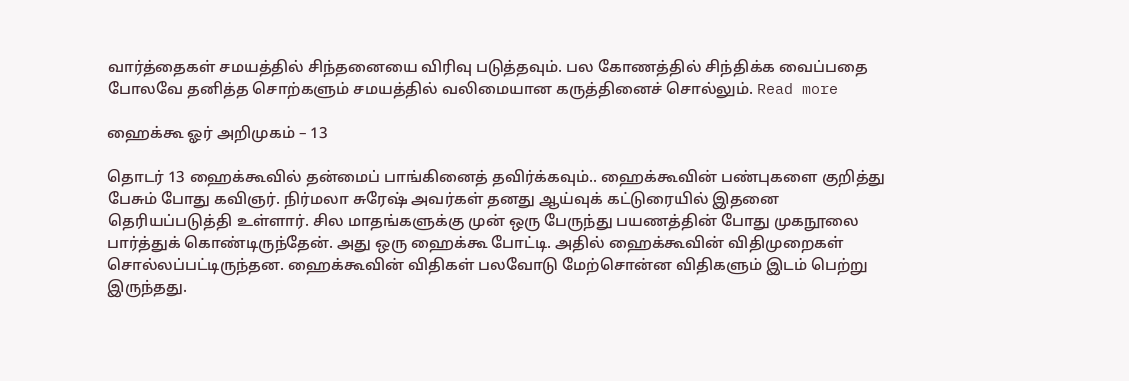வார்த்தைகள் சமயத்தில் சிந்தனையை விரிவு படுத்தவும். பல கோணத்தில் சிந்திக்க வைப்பதை போலவே தனித்த சொற்களும் சமயத்தில் வலிமையான கருத்தினைச் சொல்லும். Read more

ஹைக்கூ ஓர் அறிமுகம் – 13

தொடர் 13 ஹைக்கூவில் தன்மைப் பாங்கினைத் தவிர்க்கவும்.. ஹைக்கூவின் பண்புகளை குறித்து பேசும் போது கவிஞர். நிர்மலா சுரேஷ் அவர்கள் தனது ஆய்வுக் கட்டுரையில் இதனை தெரியப்படுத்தி உள்ளார். சில மாதங்களுக்கு முன் ஒரு பேருந்து பயணத்தின் போது முகநூலை பார்த்துக் கொண்டிருந்தேன். அது ஒரு ஹைக்கூ போட்டி. அதில் ஹைக்கூவின் விதிமுறைகள் சொல்லப்பட்டிருந்தன. ஹைக்கூவின் விதிகள் பலவோடு மேற்சொன்ன விதிகளும் இடம் பெற்று இருந்தது.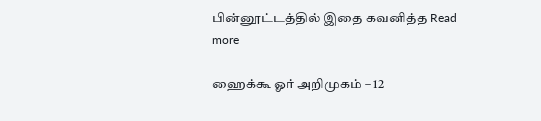பின்னூட்டத்தில் இதை கவனித்த Read more

ஹைக்கூ ஓர் அறிமுகம் – 12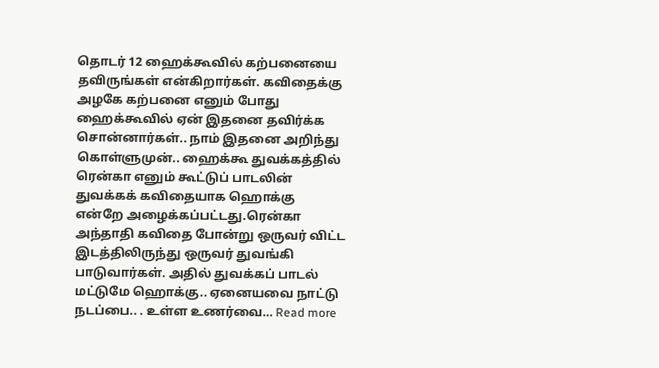தொடர் 12 ஹைக்கூவில் கற்பனையை தவிருங்கள் என்கிறார்கள். கவிதைக்கு அழகே கற்பனை எனும் போது ஹைக்கூவில் ஏன் இதனை தவிர்க்க சொன்னார்கள்.. நாம் இதனை அறிந்து கொள்ளுமுன்.. ஹைக்கூ துவக்கத்தில் ரென்கா எனும் கூட்டுப் பாடலின் துவக்கக் கவிதையாக ஹொக்கு என்றே அழைக்கப்பட்டது.ரென்கா அந்தாதி கவிதை போன்று ஒருவர் விட்ட இடத்திலிருந்து ஒருவர் துவங்கி பாடுவார்கள். அதில் துவக்கப் பாடல் மட்டுமே ஹொக்கு.. ஏனையவை நாட்டு நடப்பை.. . உள்ள உணர்வை… Read more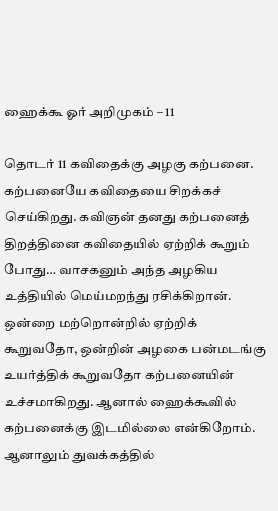ஹைக்கூ ஓர் அறிமுகம் – 11

தொடர் 11 கவிதைக்கு அழகு கற்பனை. கற்பனையே கவிதையை சிறக்கச் செய்கிறது. கவிஞன் தனது கற்பனைத் திறத்தினை கவிதையில் ஏற்றிக் கூறும் போது… வாசகனும் அந்த அழகிய உத்தியில் மெய்மறந்து ரசிக்கிறான். ஒன்றை மற்றொன்றில் ஏற்றிக் கூறுவதோ, ஒன்றின் அழகை பன்மடங்கு உயர்த்திக் கூறுவதோ கற்பனையின் உச்சமாகிறது. ஆனால் ஹைக்கூவில் கற்பனைக்கு இடமில்லை என்கிறோம். ஆனாலும் துவக்கத்தில்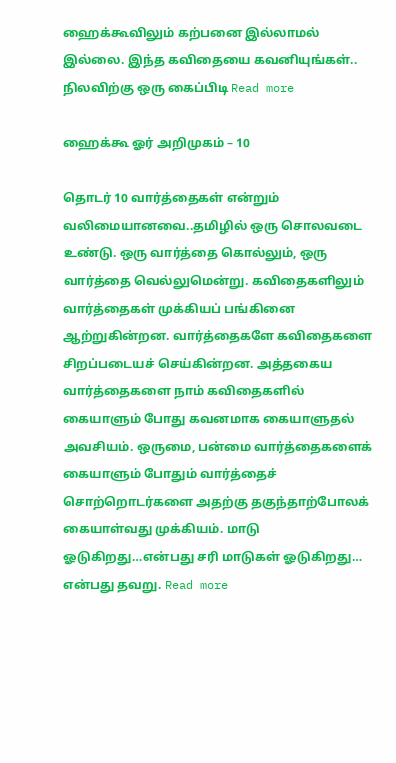ஹைக்கூவிலும் கற்பனை இல்லாமல் இல்லை. இந்த கவிதையை கவனியுங்கள்.. நிலவிற்கு ஒரு கைப்பிடி Read more

ஹைக்கூ ஓர் அறிமுகம் – 10

தொடர் 10 வார்த்தைகள் என்றும் வலிமையானவை..தமிழில் ஒரு சொலவடை உண்டு. ஒரு வார்த்தை கொல்லும், ஒரு வார்த்தை வெல்லுமென்று. கவிதைகளிலும் வார்த்தைகள் முக்கியப் பங்கினை ஆற்றுகின்றன. வார்த்தைகளே கவிதைகளை சிறப்படையச் செய்கின்றன. அத்தகைய வார்த்தைகளை நாம் கவிதைகளில் கையாளும் போது கவனமாக கையாளுதல் அவசியம். ஒருமை, பன்மை வார்த்தைகளைக் கையாளும் போதும் வார்த்தைச் சொற்றொடர்களை அதற்கு தகுந்தாற்போலக் கையாள்வது முக்கியம். மாடு ஓடுகிறது…என்பது சரி மாடுகள் ஓடுகிறது… என்பது தவறு. Read more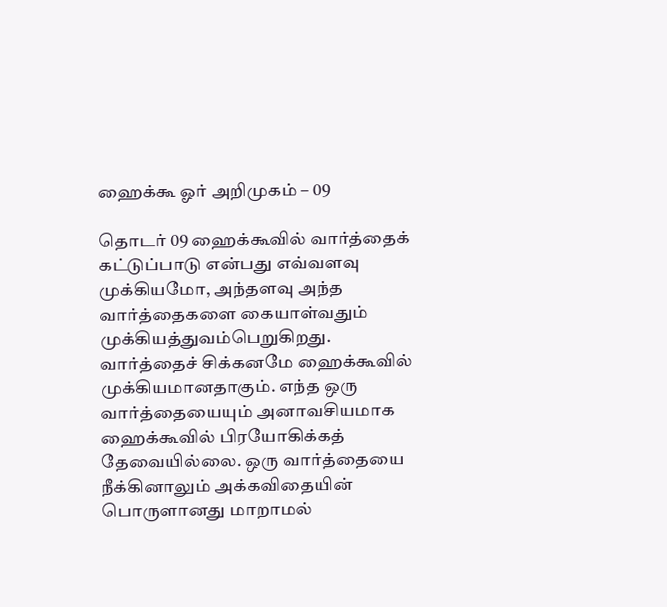ஹைக்கூ ஓர் அறிமுகம் – 09

தொடர் 09 ஹைக்கூவில் வார்த்தைக் கட்டுப்பாடு என்பது எவ்வளவு முக்கியமோ, அந்தளவு அந்த வார்த்தைகளை கையாள்வதும் முக்கியத்துவம்பெறுகிறது. வார்த்தைச் சிக்கனமே ஹைக்கூவில் முக்கியமானதாகும். எந்த ஒரு வார்த்தையையும் அனாவசியமாக ஹைக்கூவில் பிரயோகிக்கத் தேவையில்லை. ஒரு வார்த்தையை நீக்கினாலும் அக்கவிதையின் பொருளானது மாறாமல்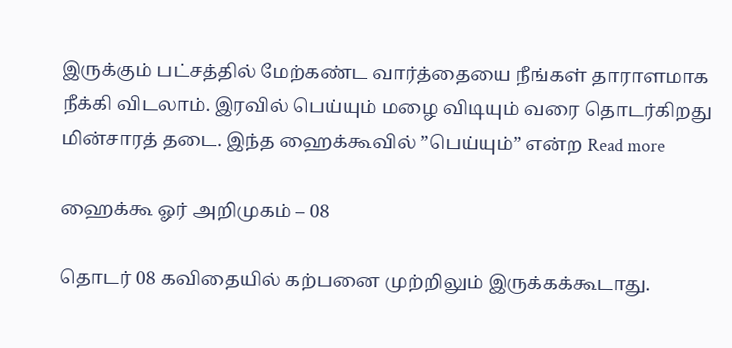இருக்கும் பட்சத்தில் மேற்கண்ட வார்த்தையை நீங்கள் தாராளமாக நீக்கி விடலாம். இரவில் பெய்யும் மழை விடியும் வரை தொடர்கிறது மின்சாரத் தடை. இந்த ஹைக்கூவில் ”பெய்யும்” என்ற Read more

ஹைக்கூ ஓர் அறிமுகம் – 08

தொடர் 08 கவிதையில் கற்பனை முற்றிலும் இருக்கக்கூடாது.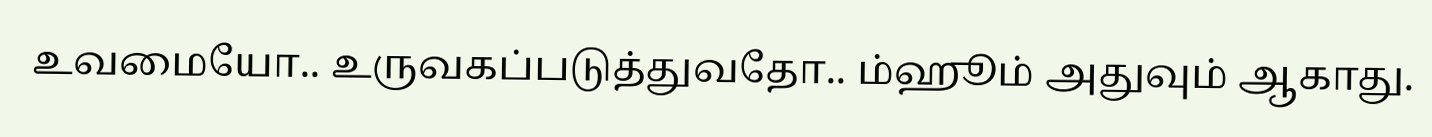உவமையோ.. உருவகப்படுத்துவதோ.. ம்ஹூம் அதுவும் ஆகாது.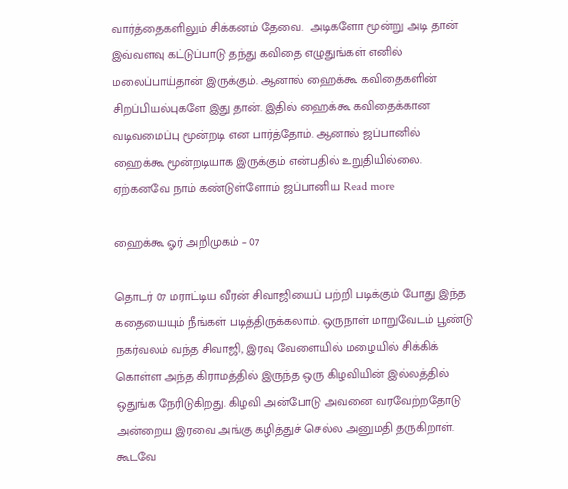வார்த்தைகளிலும் சிக்கனம் தேவை.  அடிகளோ மூன்று அடி தான் இவ்வளவு கட்டுப்பாடு தந்து கவிதை எழுதுங்கள் எனில் மலைப்பாய்தான் இருக்கும். ஆனால் ஹைக்கூ கவிதைகளின் சிறப்பியல்புகளே இது தான். இதில் ஹைக்கூ கவிதைக்கான வடிவமைப்பு மூன்றடி என பார்த்தோம். ஆனால் ஜப்பானில் ஹைக்கூ மூன்றடியாக இருக்கும் என்பதில் உறுதியில்லை. ஏற்கனவே நாம் கண்டுள்ளோம் ஜப்பானிய Read more

ஹைக்கூ ஓர் அறிமுகம் – 07

தொடர் 07 மராட்டிய வீரன் சிவாஜியைப் பற்றி படிக்கும் போது இந்த கதையையும் நீங்கள் படித்திருக்கலாம். ஒருநாள் மாறுவேடம் பூண்டு நகர்வலம் வந்த சிவாஜி, இரவு வேளையில் மழையில் சிக்கிக் கொள்ள அந்த கிராமத்தில் இருந்த ஒரு கிழவியின் இல்லத்தில் ஒதுங்க நேரிடுகிறது. கிழவி அன்போடு அவனை வரவேற்றதோடு அன்றைய இரவை அங்கு கழித்துச் செல்ல அனுமதி தருகிறாள். கூடவே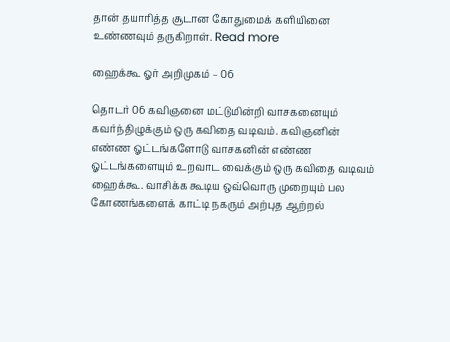தான் தயாரித்த சூடான கோதுமைக் களியினை உண்ணவும் தருகிறாள். Read more

ஹைக்கூ ஓர் அறிமுகம் – 06

தொடர் 06 கவிஞனை மட்டுமின்றி வாசகனையும் கவர்ந்திழுக்கும் ஒரு கவிதை வடிவம். கவிஞனின் எண்ண ஓட்டங்களோடு வாசகனின் எண்ண ஓட்டங்களையும் உறவாட வைக்கும் ஒரு கவிதை வடிவம் ஹைக்கூ. வாசிக்க கூடிய ஒவ்வொரு முறையும் பல கோணங்களைக் காட்டி நகரும் அற்புத ஆற்றல்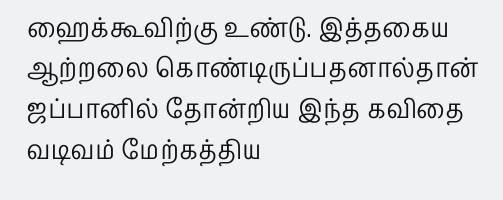ஹைக்கூவிற்கு உண்டு. இத்தகைய ஆற்றலை கொண்டிருப்பதனால்தான் ஜப்பானில் தோன்றிய இந்த கவிதை வடிவம் மேற்கத்திய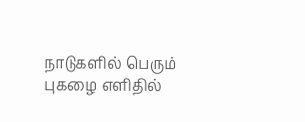நாடுகளில் பெரும் புகழை எளிதில்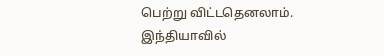பெற்று விட்டதெனலாம். இந்தியாவில்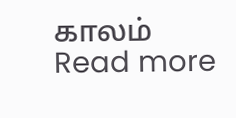காலம் Read more